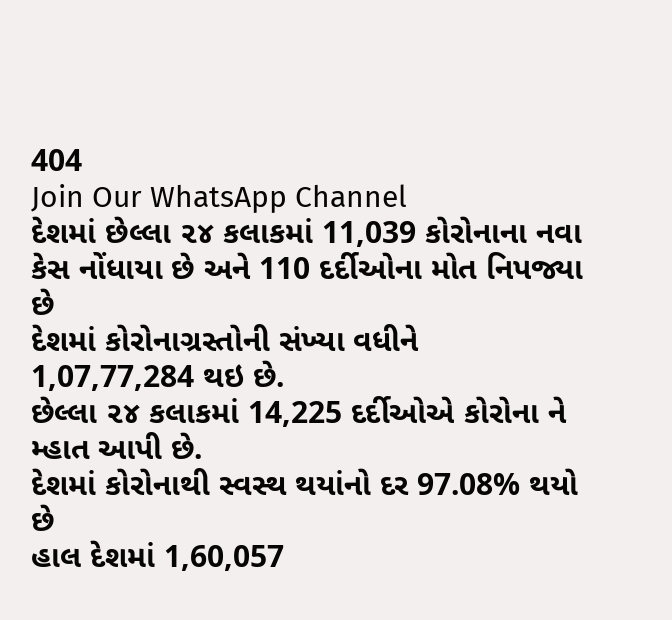404
Join Our WhatsApp Channel
દેશમાં છેલ્લા ૨૪ કલાકમાં 11,039 કોરોનાના નવા કેસ નોંધાયા છે અને 110 દર્દીઓના મોત નિપજ્યા છે
દેશમાં કોરોનાગ્રસ્તોની સંખ્યા વધીને 1,07,77,284 થઇ છે.
છેલ્લા ૨૪ કલાકમાં 14,225 દર્દીઓએ કોરોના ને મ્હાત આપી છે.
દેશમાં કોરોનાથી સ્વસ્થ થયાંનો દર 97.08% થયો છે
હાલ દેશમાં 1,60,057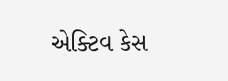એક્ટિવ કેસ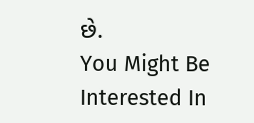છે.
You Might Be Interested In